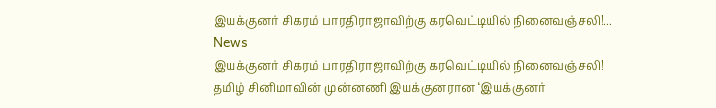இயக்குனர் சிகரம் பாரதிராஜாவிற்கு கரவெட்டியில் நினைவஞ்சலி!...
News
இயக்குனர் சிகரம் பாரதிராஜாவிற்கு கரவெட்டியில் நினைவஞ்சலி!
தமிழ் சினிமாவின் முன்னணி இயக்குனரான ‘இயக்குனர்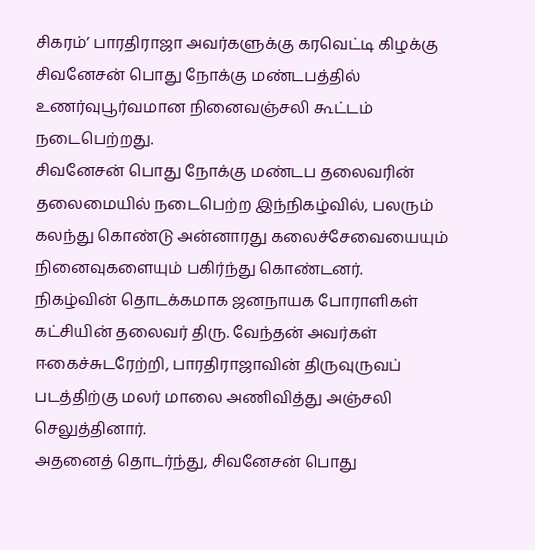சிகரம்’ பாரதிராஜா அவர்களுக்கு கரவெட்டி கிழக்கு சிவனேசன் பொது நோக்கு மண்டபத்தில் உணர்வுபூர்வமான நினைவஞ்சலி கூட்டம் நடைபெற்றது.
சிவனேசன் பொது நோக்கு மண்டப தலைவரின் தலைமையில் நடைபெற்ற இந்நிகழ்வில், பலரும் கலந்து கொண்டு அன்னாரது கலைச்சேவையையும் நினைவுகளையும் பகிர்ந்து கொண்டனர்.
நிகழ்வின் தொடக்கமாக ஜனநாயக போராளிகள் கட்சியின் தலைவர் திரு. வேந்தன் அவர்கள் ஈகைச்சுடரேற்றி, பாரதிராஜாவின் திருவுருவப் படத்திற்கு மலர் மாலை அணிவித்து அஞ்சலி செலுத்தினார்.
அதனைத் தொடர்ந்து, சிவனேசன் பொது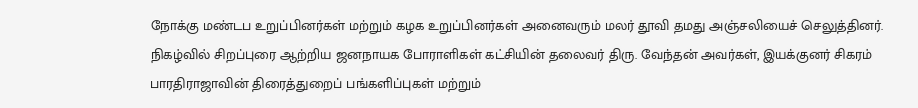நோக்கு மண்டப உறுப்பினர்கள் மற்றும் கழக உறுப்பினர்கள் அனைவரும் மலர் தூவி தமது அஞ்சலியைச் செலுத்தினர்.
நிகழ்வில் சிறப்புரை ஆற்றிய ஜனநாயக போராளிகள் கட்சியின் தலைவர் திரு. வேந்தன் அவர்கள், இயக்குனர் சிகரம் பாரதிராஜாவின் திரைத்துறைப் பங்களிப்புகள் மற்றும்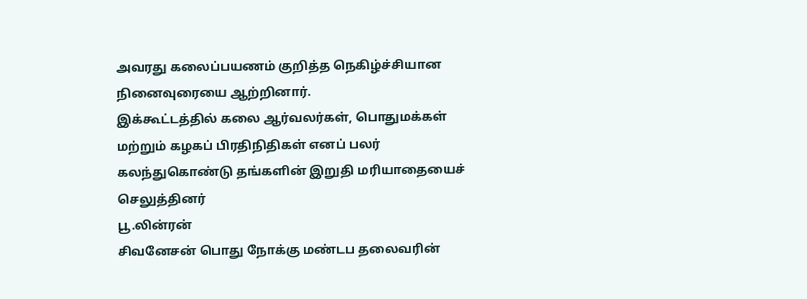அவரது கலைப்பயணம் குறித்த நெகிழ்ச்சியான நினைவுரையை ஆற்றினார்.
இக்கூட்டத்தில் கலை ஆர்வலர்கள், பொதுமக்கள் மற்றும் கழகப் பிரதிநிதிகள் எனப் பலர் கலந்துகொண்டு தங்களின் இறுதி மரியாதையைச் செலுத்தினர்
பூ.லின்ரன்
சிவனேசன் பொது நோக்கு மண்டப தலைவரின்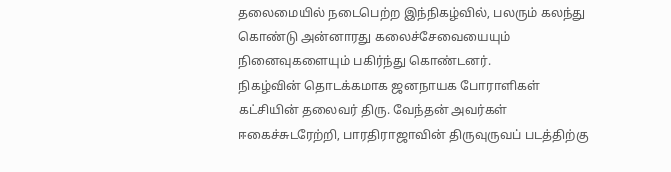தலைமையில் நடைபெற்ற இந்நிகழ்வில், பலரும் கலந்து கொண்டு அன்னாரது கலைச்சேவையையும் நினைவுகளையும் பகிர்ந்து கொண்டனர்.
நிகழ்வின் தொடக்கமாக ஜனநாயக போராளிகள் கட்சியின் தலைவர் திரு. வேந்தன் அவர்கள் ஈகைச்சுடரேற்றி, பாரதிராஜாவின் திருவுருவப் படத்திற்கு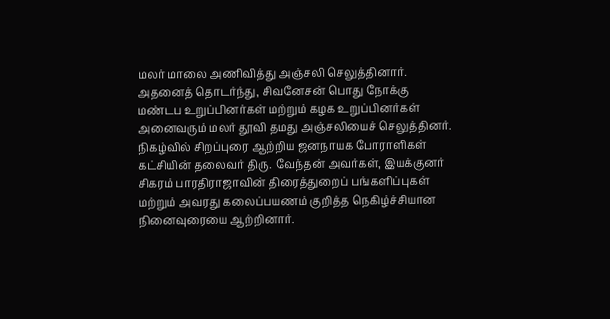மலர் மாலை அணிவித்து அஞ்சலி செலுத்தினார்.
அதனைத் தொடர்ந்து, சிவனேசன் பொது நோக்கு மண்டப உறுப்பினர்கள் மற்றும் கழக உறுப்பினர்கள் அனைவரும் மலர் தூவி தமது அஞ்சலியைச் செலுத்தினர்.
நிகழ்வில் சிறப்புரை ஆற்றிய ஜனநாயக போராளிகள் கட்சியின் தலைவர் திரு. வேந்தன் அவர்கள், இயக்குனர் சிகரம் பாரதிராஜாவின் திரைத்துறைப் பங்களிப்புகள் மற்றும் அவரது கலைப்பயணம் குறித்த நெகிழ்ச்சியான நினைவுரையை ஆற்றினார்.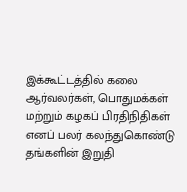இக்கூட்டத்தில் கலை ஆர்வலர்கள், பொதுமக்கள் மற்றும் கழகப் பிரதிநிதிகள் எனப் பலர் கலந்துகொண்டு தங்களின் இறுதி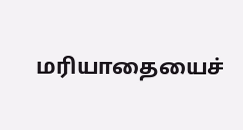மரியாதையைச்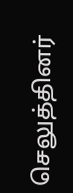செலுத்தினர்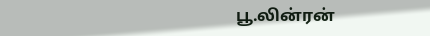பூ.லின்ரன்